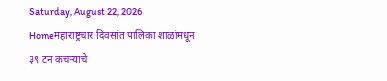Saturday, August 22, 2026
Homeमहाराष्ट्रचार दिवसांत पालिका शाळांमधून ३९ टन कचऱ्याचे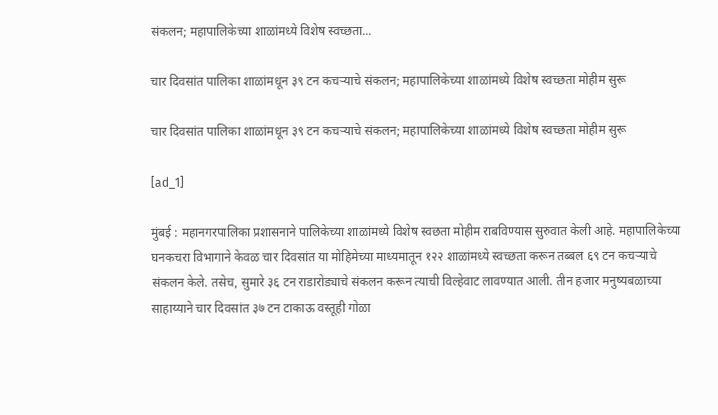संकलन; महापालिकेच्या शाळांमध्ये विशेष स्वच्छता...

चार दिवसांत पालिका शाळांमधून ३९ टन कचऱ्याचे संकलन; महापालिकेच्या शाळांमध्ये विशेष स्वच्छता मोहीम सुरू

चार दिवसांत पालिका शाळांमधून ३९ टन कचऱ्याचे संकलन; महापालिकेच्या शाळांमध्ये विशेष स्वच्छता मोहीम सुरू

[ad_1]

मुंबई : महानगरपालिका प्रशासनाने पालिकेच्या शाळांमध्ये विशेष स्वछता मोहीम राबविण्यास सुरुवात केली आहे. महापालिकेच्या घनकचरा विभागाने केवळ चार दिवसांत या मोहिमेच्या माध्यमातून १२२ शाळांमध्ये स्वच्छता करून तब्बल ६९ टन कचऱ्याचे संकलन केले. तसेच, सुमारे ३६ टन राडारोड्याचे संकलन करून त्याची विल्हेवाट लावण्यात आली. तीन हजार मनुष्यबळाच्या साहाय्याने चार दिवसांत ३७ टन टाकाऊ वस्तूही गोळा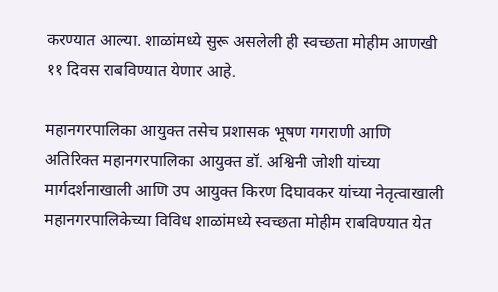करण्यात आल्या. शाळांमध्ये सुरू असलेली ही स्वच्छता मोहीम आणखी ११ दिवस राबविण्यात येणार आहे.

महानगरपालिका आयुक्त तसेच प्रशासक भूषण गगराणी आणि अतिरिक्त महानगरपालिका आयुक्त डॉ. अश्विनी जोशी यांच्या मार्गदर्शनाखाली आणि उप आयुक्त किरण दिघावकर यांच्या नेतृत्वाखाली महानगरपालिकेच्या विविध शाळांमध्ये स्वच्छता मोहीम राबविण्यात येत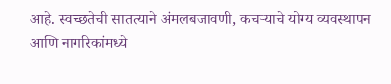आहे. स्वच्छतेची सातत्याने अंमलबजावणी, कचऱ्याचे योग्य व्यवस्थापन आणि नागरिकांमध्ये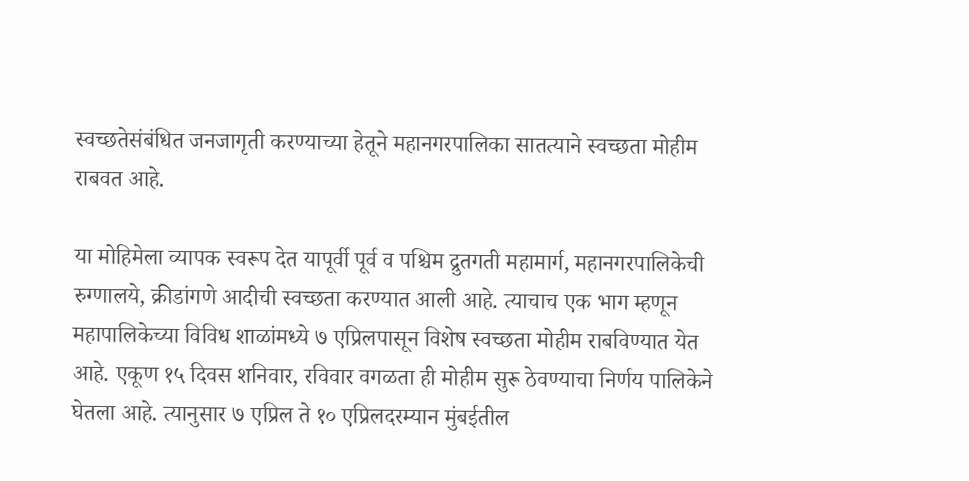स्वच्छतेसंबंधित जनजागृती करण्याच्या हेतूने महानगरपालिका सातत्याने स्वच्छता मोहीम राबवत आहे.

या मोहिमेला व्यापक स्वरूप देत यापूर्वी पूर्व व पश्चिम द्रुतगती महामार्ग, महानगरपालिकेची रुग्णालये, क्रीडांगणे आदीची स्वच्छता करण्यात आली आहे. त्याचाच एक भाग म्हणून महापालिकेच्या विविध शाळांमध्ये ७ एप्रिलपासून विशेष स्वच्छता मोहीम राबविण्यात येत आहे. एकूण १५ दिवस शनिवार, रविवार वगळता ही मोहीम सुरू ठेवण्याचा निर्णय पालिकेने घेतला आहे. त्यानुसार ७ एप्रिल ते १० एप्रिलदरम्यान मुंबईतील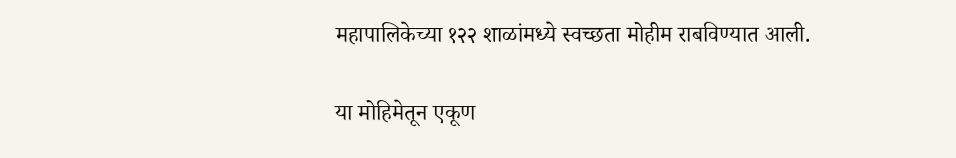महापालिकेच्या १२२ शाळांमध्ये स्वच्छता मोहीम राबविण्यात आली.

या मोहिमेतून एकूण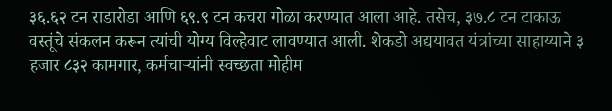३६.६२ टन राडारोडा आणि ६९.९ टन कचरा गोळा करण्यात आला आहे. तसेच, ३७.८ टन टाकाऊ वस्तूंचे संकलन करून त्यांची योग्य विल्हेवाट लावण्यात आली. शेकडो अद्ययावत यंत्रांच्या साहाय्याने ३ हजार ८३२ कामगार, कर्मचाऱ्यांनी स्वच्छता मोहीम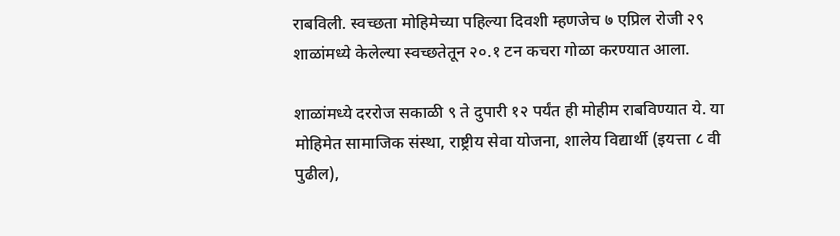राबविली. स्वच्छता मोहिमेच्या पहिल्या दिवशी म्हणजेच ७ एप्रिल रोजी २९ शाळांमध्ये केलेल्या स्वच्छतेतून २०.१ टन कचरा गोळा करण्यात आला.

शाळांमध्ये दररोज सकाळी ९ ते दुपारी १२ पर्यंत ही मोहीम राबविण्यात ये. या मोहिमेत सामाजिक संस्था, राष्ट्रीय सेवा योजना, शालेय विद्यार्थी (इयत्ता ८ वी पुढील),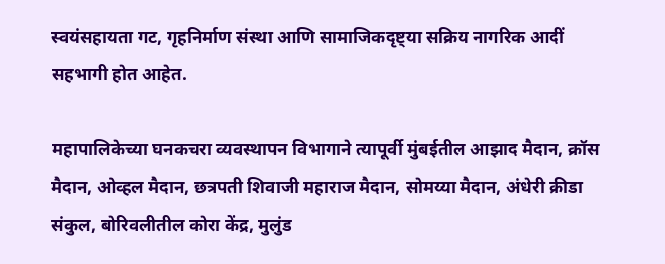स्वयंसहायता गट, गृहनिर्माण संस्था आणि सामाजिकदृष्ट्या सक्रिय नागरिक आदीं सहभागी होत आहेत.

महापालिकेच्या घनकचरा व्यवस्थापन विभागाने त्यापूर्वी मुंबईतील आझाद मैदान, क्रॉस मैदान, ओव्हल मैदान, छत्रपती शिवाजी महाराज मैदान, सोमय्या मैदान, अंधेरी क्रीडा संकुल, बोरिवलीतील कोरा केंद्र, मुलुंड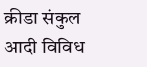क्रीडा संकुल आदी विविध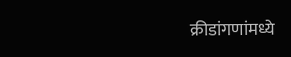क्रीडांगणांमध्ये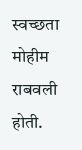स्वच्छता मोहीम राबवली होती.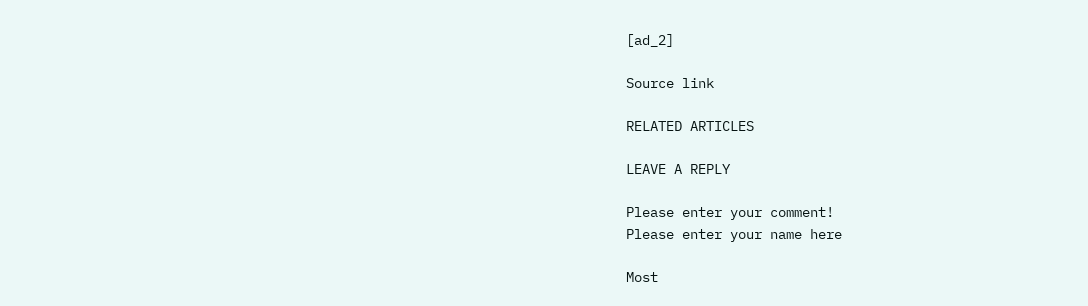[ad_2]

Source link

RELATED ARTICLES

LEAVE A REPLY

Please enter your comment!
Please enter your name here

Most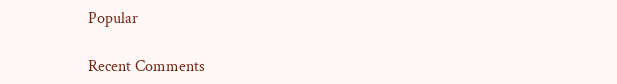Popular

Recent Comments